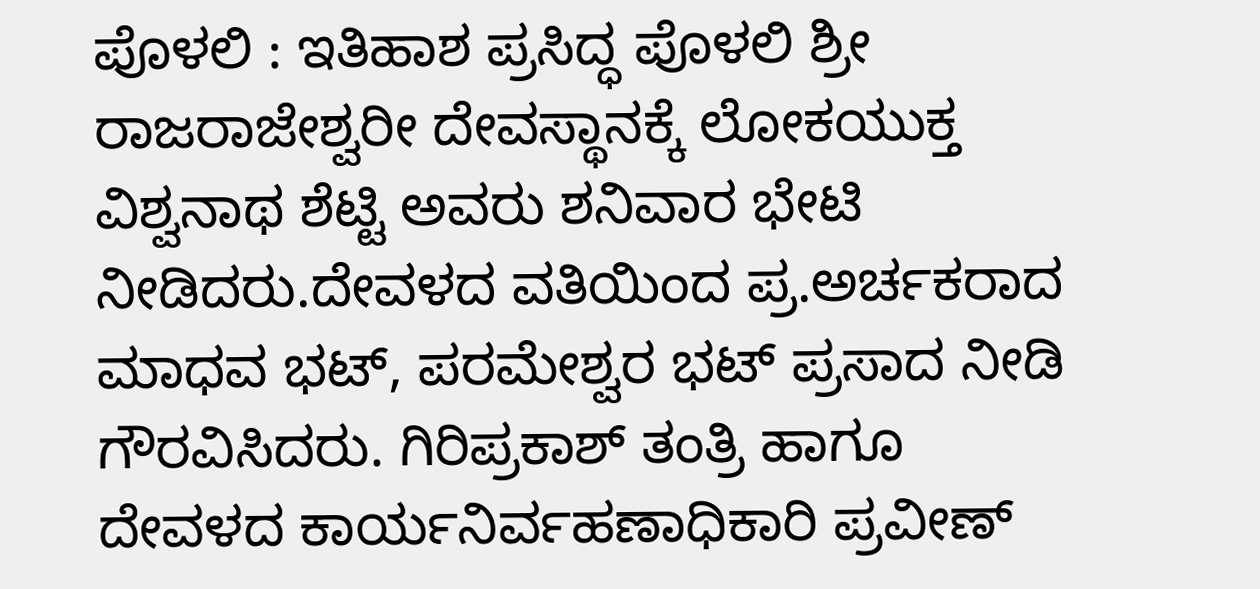ಪೊಳಲಿ : ಇತಿಹಾಶ ಪ್ರಸಿದ್ಧ ಪೊಳಲಿ ಶ್ರೀ ರಾಜರಾಜೇಶ್ವರೀ ದೇವಸ್ಥಾನಕ್ಕೆ ಲೋಕಯುಕ್ತ ವಿಶ್ವನಾಥ ಶೆಟ್ಟಿ ಅವರು ಶನಿವಾರ ಭೇಟಿ ನೀಡಿದರು.ದೇವಳದ ವತಿಯಿಂದ ಪ್ರ.ಅರ್ಚಕರಾದ ಮಾಧವ ಭಟ್, ಪರಮೇಶ್ವರ ಭಟ್ ಪ್ರಸಾದ ನೀಡಿ ಗೌರವಿಸಿದರು. ಗಿರಿಪ್ರಕಾಶ್ ತಂತ್ರಿ ಹಾಗೂ ದೇವಳದ ಕಾರ್ಯನಿರ್ವಹಣಾಧಿಕಾರಿ ಪ್ರವೀಣ್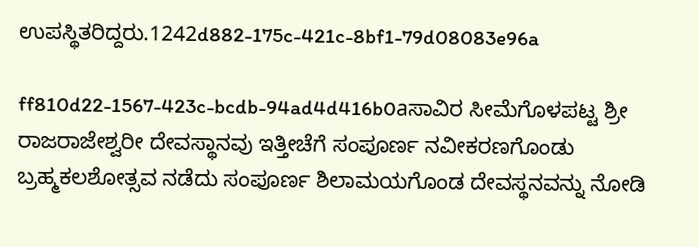ಉಪಸ್ಥಿತರಿದ್ದರು.1242d882-175c-421c-8bf1-79d08083e96a

ff810d22-1567-423c-bcdb-94ad4d416b0aಸಾವಿರ ಸೀಮೆಗೊಳಪಟ್ಟ ಶ್ರೀ ರಾಜರಾಜೇಶ್ವರೀ ದೇವಸ್ಥಾನವು ಇತ್ತೀಚೆಗೆ ಸಂಪೂರ್ಣ ನವೀಕರಣಗೊಂಡು ಬ್ರಹ್ಮಕಲಶೋತ್ಸವ ನಡೆದು ಸಂಪೂರ್ಣ ಶಿಲಾಮಯಗೊಂಡ ದೇವಸ್ಥನವನ್ನು ನೋಡಿ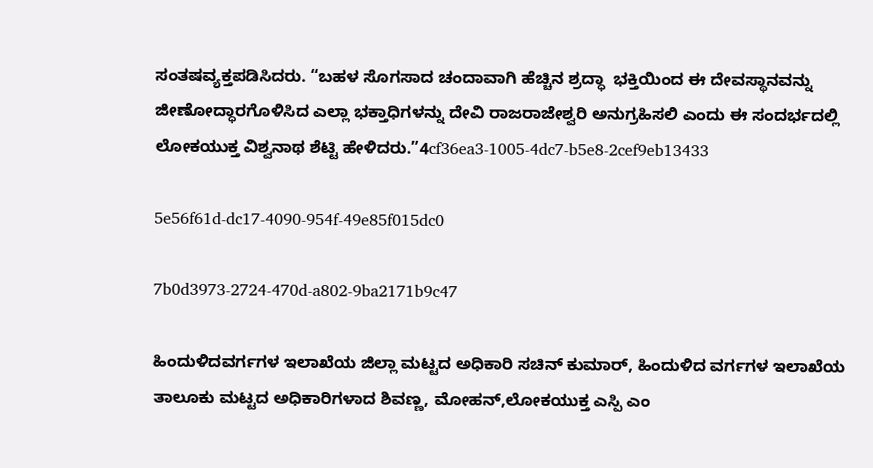ಸಂತಷವ್ಯಕ್ತಪಡಿಸಿದರು. “ಬಹಳ ಸೊಗಸಾದ ಚಂದಾವಾಗಿ ಹೆಚ್ಚಿನ ಶ್ರದ್ಧಾ  ಭಕ್ತಿಯಿಂದ ಈ ದೇವಸ್ಥಾನವನ್ನು ಜೀಣೋದ್ಧಾರಗೊಳಿಸಿದ ಎಲ್ಲಾ ಭಕ್ತಾಧಿಗಳನ್ನು ದೇವಿ ರಾಜರಾಜೇಶ್ವರಿ ಅನುಗ್ರಹಿಸಲಿ ಎಂದು ಈ ಸಂದರ್ಭದಲ್ಲಿ ಲೋಕಯುಕ್ತ ವಿಶ್ವನಾಥ ಶೆಟ್ಟಿ ಹೇಳಿದರು.”4cf36ea3-1005-4dc7-b5e8-2cef9eb13433

5e56f61d-dc17-4090-954f-49e85f015dc0

7b0d3973-2724-470d-a802-9ba2171b9c47

ಹಿಂದುಳಿದವರ್ಗಗಳ ಇಲಾಖೆಯ ಜಿಲ್ಲಾ ಮಟ್ಟದ ಅಧಿಕಾರಿ ಸಚಿನ್ ಕುಮಾರ್, ಹಿಂದುಳಿದ ವರ್ಗಗಳ ಇಲಾಖೆಯ ತಾಲೂಕು ಮಟ್ಟದ ಅಧಿಕಾರಿಗಳಾದ ಶಿವಣ್ಣ, ಮೋಹನ್,ಲೋಕಯುಕ್ತ ಎಸ್ಪಿ ಎಂ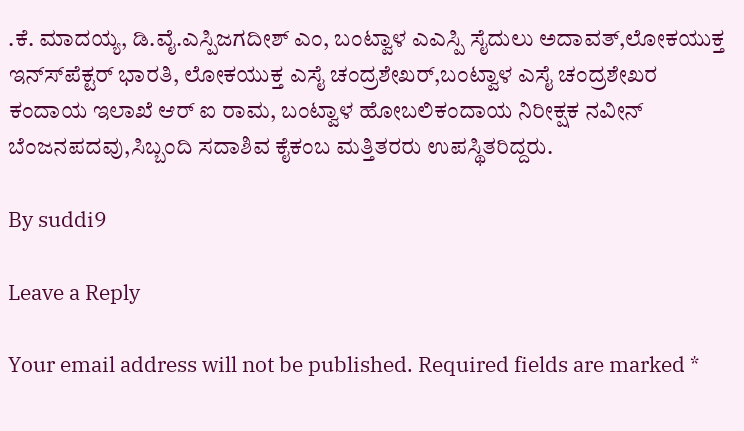.ಕೆ. ಮಾದಯ್ಯ, ಡಿ.ವೈ.ಎಸ್ಪಿಜಗದೀಶ್ ಎಂ, ಬಂಟ್ವಾಳ ಎಎಸ್ಪಿ ಸೈದುಲು ಅದಾವತ್,ಲೋಕಯುಕ್ತ ಇನ್ಸ್‍ಪೆಕ್ಟರ್ ಭಾರತಿ, ಲೋಕಯುಕ್ತ ಎಸೈ ಚಂದ್ರಶೇಖರ್,ಬಂಟ್ವಾಳ ಎಸೈ ಚಂದ್ರಶೇಖರ ಕಂದಾಯ ಇಲಾಖೆ ಆರ್ ಐ ರಾಮ, ಬಂಟ್ವಾಳ ಹೋಬಲಿಕಂದಾಯ ನಿರೀಕ್ಷಕ ನವೀನ್ ಬೆಂಜನಪದವು,ಸಿಬ್ಬಂದಿ ಸದಾಶಿವ ಕೈಕಂಬ ಮತ್ತಿತರರು ಉಪಸ್ಥಿತರಿದ್ದರು.

By suddi9

Leave a Reply

Your email address will not be published. Required fields are marked *